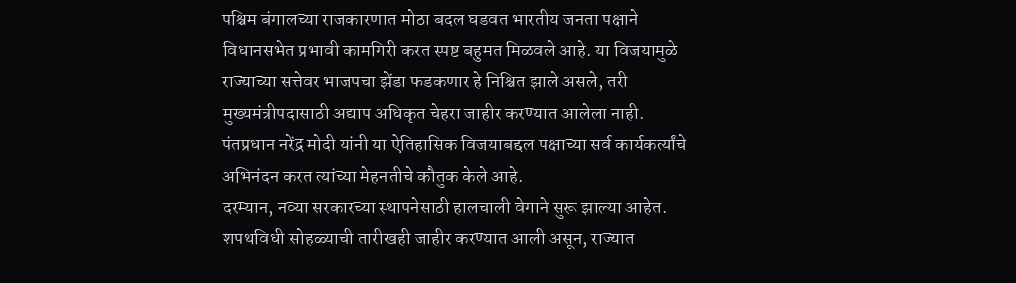पश्चिम बंगालच्या राजकारणात मोठा बदल घडवत भारतीय जनता पक्षाने विधानसभेत प्रभावी कामगिरी करत स्पष्ट बहुमत मिळवले आहे. या विजयामुळे राज्याच्या सत्तेवर भाजपचा झेंडा फडकणार हे निश्चित झाले असले, तरी मुख्यमंत्रीपदासाठी अद्याप अधिकृत चेहरा जाहीर करण्यात आलेला नाही. पंतप्रधान नरेंद्र मोदी यांनी या ऐतिहासिक विजयाबद्दल पक्षाच्या सर्व कार्यकर्त्यांचे अभिनंदन करत त्यांच्या मेहनतीचे कौतुक केले आहे.
दरम्यान, नव्या सरकारच्या स्थापनेसाठी हालचाली वेगाने सुरू झाल्या आहेत. शपथविधी सोहळ्याची तारीखही जाहीर करण्यात आली असून, राज्यात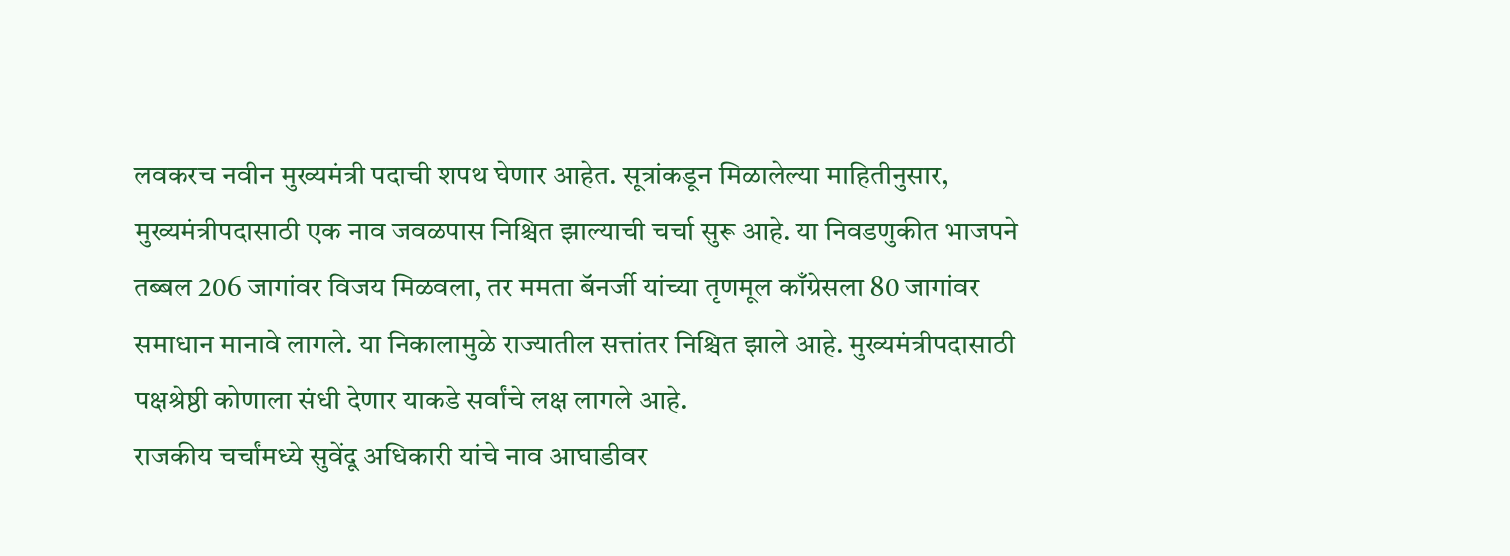लवकरच नवीन मुख्यमंत्री पदाची शपथ घेणार आहेत. सूत्रांकडून मिळालेल्या माहितीनुसार, मुख्यमंत्रीपदासाठी एक नाव जवळपास निश्चित झाल्याची चर्चा सुरू आहे. या निवडणुकीत भाजपने तब्बल 206 जागांवर विजय मिळवला, तर ममता बॅनर्जी यांच्या तृणमूल काँग्रेसला 80 जागांवर समाधान मानावे लागले. या निकालामुळे राज्यातील सत्तांतर निश्चित झाले आहे. मुख्यमंत्रीपदासाठी पक्षश्रेष्ठी कोणाला संधी देणार याकडे सर्वांचे लक्ष लागले आहे.
राजकीय चर्चांमध्ये सुवेंदू अधिकारी यांचे नाव आघाडीवर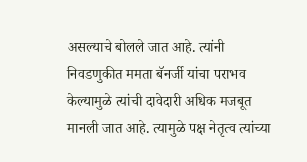असल्याचे बोलले जात आहे. त्यांनी निवडणुकीत ममता बॅनर्जी यांचा पराभव केल्यामुळे त्यांची दावेदारी अधिक मजबूत मानली जात आहे. त्यामुळे पक्ष नेतृत्व त्यांच्या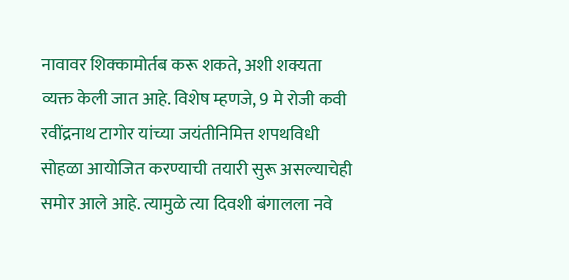नावावर शिक्कामोर्तब करू शकते, अशी शक्यता व्यक्त केली जात आहे. विशेष म्हणजे, 9 मे रोजी कवी रवींद्रनाथ टागोर यांच्या जयंतीनिमित्त शपथविधी सोहळा आयोजित करण्याची तयारी सुरू असल्याचेही समोर आले आहे. त्यामुळे त्या दिवशी बंगालला नवे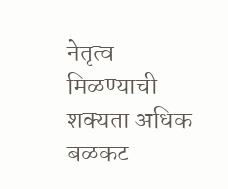नेतृत्व मिळण्याची शक्यता अधिक बळकट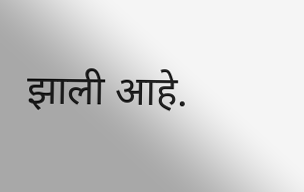झाली आहे.